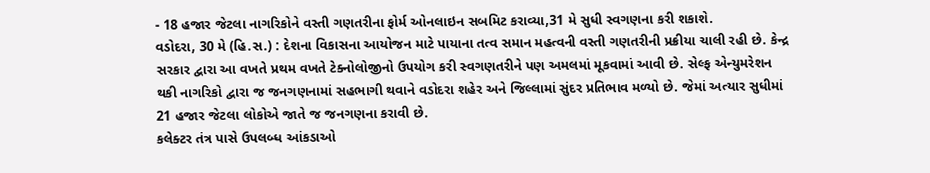- 18 હજાર જેટલા નાગરિકોને વસ્તી ગણતરીના ફોર્મ ઓનલાઇન સબમિટ કરાવ્યા,31 મે સુધી સ્વગણના કરી શકાશે.
વડોદરા, 30 મે (હિ.સ.) : દેશના વિકાસના આયોજન માટે પાયાના તત્વ સમાન મહત્વની વસ્તી ગણતરીની પ્રક્રીયા ચાલી રહી છે. કેન્દ્ર સરકાર દ્વારા આ વખતે પ્રથમ વખતે ટેક્નોલોજીનો ઉપયોગ કરી સ્વગણતરીને પણ અમલમાં મૂકવામાં આવી છે. સેલ્ફ એન્યુમરેશન થકી નાગરિકો દ્વારા જ જનગણનામાં સહભાગી થવાને વડોદરા શહેર અને જિલ્લામાં સુંદર પ્રતિભાવ મળ્યો છે. જેમાં અત્યાર સુધીમાં 21 હજાર જેટલા લોકોએ જાતે જ જનગણના કરાવી છે.
કલેક્ટર તંત્ર પાસે ઉપલબ્ધ આંકડાઓ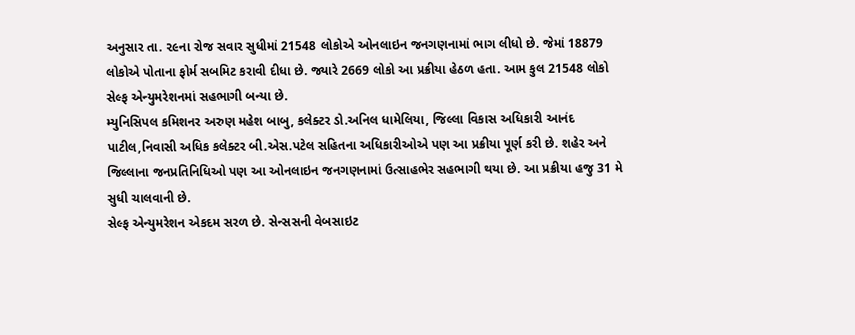અનુસાર તા. ૨૯ના રોજ સવાર સુધીમાં 21548 લોકોએ ઓનલાઇન જનગણનામાં ભાગ લીધો છે. જેમાં 18879 લોકોએ પોતાના ફોર્મ સબમિટ કરાવી દીધા છે. જ્યારે 2669 લોકો આ પ્રક્રીયા હેઠળ હતા. આમ કુલ 21548 લોકો સેલ્ફ એન્યુમરેશનમાં સહભાગી બન્યા છે.
મ્યુનિસિપલ કમિશનર અરુણ મહેશ બાબુ, કલેક્ટર ડો.અનિલ ધામેલિયા, જિલ્લા વિકાસ અધિકારી આનંદ પાટીલ,નિવાસી અધિક કલેક્ટર બી.એસ.પટેલ સહિતના અધિકારીઓએ પણ આ પ્રક્રીયા પૂર્ણ કરી છે. શહેર અને જિલ્લાના જનપ્રતિનિધિઓ પણ આ ઓનલાઇન જનગણનામાં ઉત્સાહભેર સહભાગી થયા છે. આ પ્રક્રીયા હજુ 31 મે સુધી ચાલવાની છે.
સેલ્ફ એન્યુમરેશન એકદમ સરળ છે. સેન્સસની વેબસાઇટ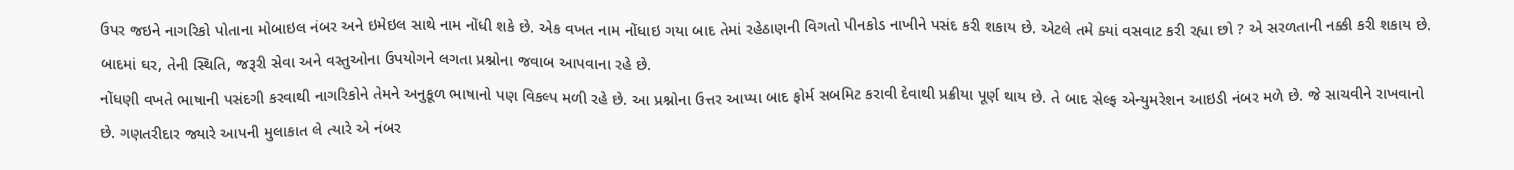ઉપર જઇને નાગરિકો પોતાના મોબાઇલ નંબર અને ઇમેઇલ સાથે નામ નોંધી શકે છે. એક વખત નામ નોંધાઇ ગયા બાદ તેમાં રહેઠાણની વિગતો પીનકોડ નાખીને પસંદ કરી શકાય છે. એટલે તમે ક્યાં વસવાટ કરી રહ્યા છો ? એ સરળતાની નક્કી કરી શકાય છે. બાદમાં ઘર, તેની સ્થિતિ, જરૂરી સેવા અને વસ્તુઓના ઉપયોગને લગતા પ્રશ્નોના જવાબ આપવાના રહે છે.
નોંધણી વખતે ભાષાની પસંદગી કરવાથી નાગરિકોને તેમને અનુકૂળ ભાષાનો પણ વિકલ્પ મળી રહે છે. આ પ્રશ્નોના ઉત્તર આપ્યા બાદ ફોર્મ સબમિટ કરાવી દેવાથી પ્રક્રીયા પૂર્ણ થાય છે. તે બાદ સેલ્ફ એન્યુમરેશન આઇડી નંબર મળે છે. જે સાચવીને રાખવાનો છે. ગણતરીદાર જ્યારે આપની મુલાકાત લે ત્યારે એ નંબર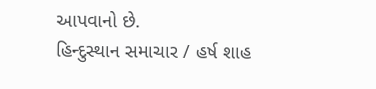આપવાનો છે.
હિન્દુસ્થાન સમાચાર / હર્ષ શાહ